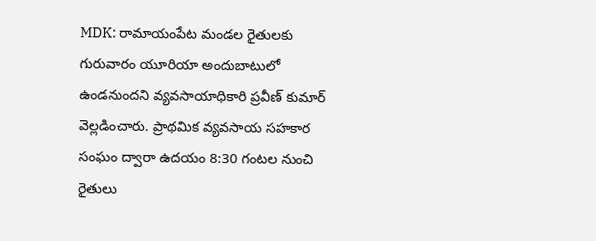MDK: రామాయంపేట మండల రైతులకు గురువారం యూరియా అందుబాటులో ఉండనుందని వ్యవసాయాధికారి ప్రవీణ్ కుమార్ వెల్లడించారు. ప్రాథమిక వ్యవసాయ సహకార సంఘం ద్వారా ఉదయం 8:30 గంటల నుంచి రైతులు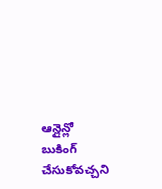ఆన్లైన్లో బుకింగ్ చేసుకోవచ్చని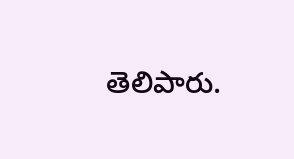తెలిపారు.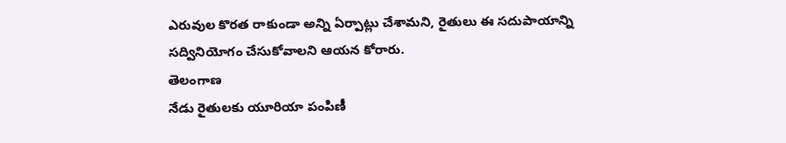ఎరువుల కొరత రాకుండా అన్ని ఏర్పాట్లు చేశామని, రైతులు ఈ సదుపాయాన్ని సద్వినియోగం చేసుకోవాలని ఆయన కోరారు.
తెలంగాణ
నేడు రైతులకు యూరియా పంపిణీ